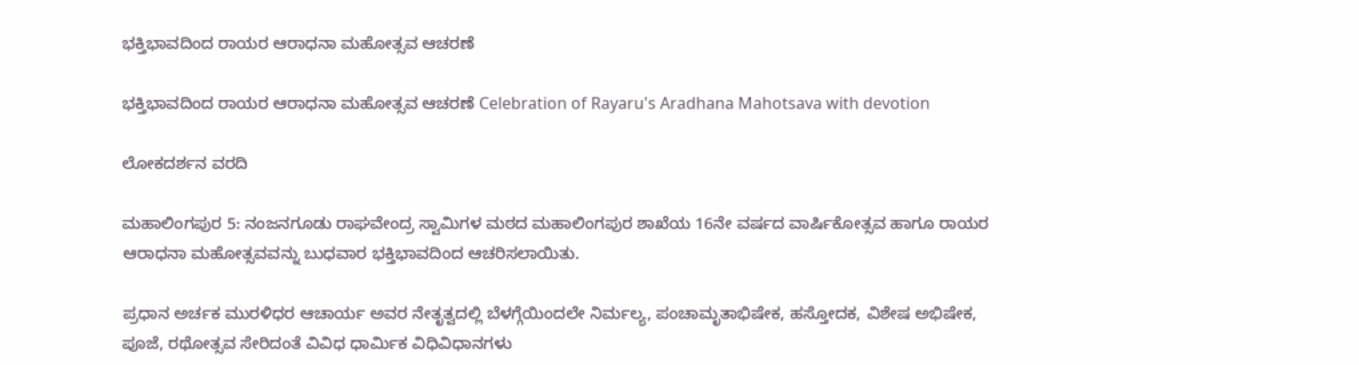ಭಕ್ತಿಭಾವದಿಂದ ರಾಯರ ಆರಾಧನಾ ಮಹೋತ್ಸವ ಆಚರಣೆ

ಭಕ್ತಿಭಾವದಿಂದ ರಾಯರ ಆರಾಧನಾ ಮಹೋತ್ಸವ ಆಚರಣೆ Celebration of Rayaru's Aradhana Mahotsava with devotion

ಲೋಕದರ್ಶನ ವರದಿ

ಮಹಾಲಿಂಗಪುರ 5: ನಂಜನಗೂಡು ರಾಘವೇಂದ್ರ ಸ್ವಾಮಿಗಳ ಮಠದ ಮಹಾಲಿಂಗಪುರ ಶಾಖೆಯ 16ನೇ ವರ್ಷದ ವಾರ್ಷಿಕೋತ್ಸವ ಹಾಗೂ ರಾಯರ ಆರಾಧನಾ ಮಹೋತ್ಸವವನ್ನು ಬುಧವಾರ ಭಕ್ತಿಭಾವದಿಂದ ಆಚರಿಸಲಾಯಿತು.

ಪ್ರಧಾನ ಅರ್ಚಕ ಮುರಳಿಧರ ಆಚಾರ್ಯ ಅವರ ನೇತೃತ್ವದಲ್ಲಿ ಬೆಳಗ್ಗೆಯಿಂದಲೇ ನಿರ್ಮಲ್ಯ, ಪಂಚಾಮೃತಾಭಿಷೇಕ, ಹಸ್ತೋದಕ, ವಿಶೇಷ ಅಭಿಷೇಕ, ಪೂಜೆ, ರಥೋತ್ಸವ ಸೇರಿದಂತೆ ವಿವಿಧ ಧಾರ್ಮಿಕ ವಿಧಿವಿಧಾನಗಳು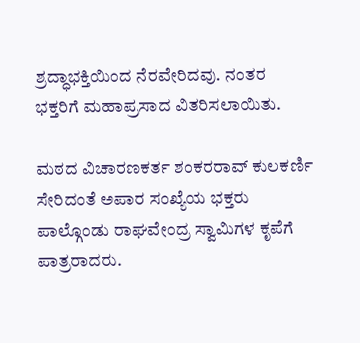ಶ್ರದ್ಧಾಭಕ್ತಿಯಿಂದ ನೆರವೇರಿದವು. ನಂತರ ಭಕ್ತರಿಗೆ ಮಹಾಪ್ರಸಾದ ವಿತರಿಸಲಾಯಿತು.

ಮಠದ ವಿಚಾರಣಕರ್ತ ಶಂಕರರಾವ್ ಕುಲಕರ್ಣಿ ಸೇರಿದಂತೆ ಅಪಾರ ಸಂಖ್ಯೆಯ ಭಕ್ತರು ಪಾಲ್ಗೊಂಡು ರಾಘವೇಂದ್ರ ಸ್ವಾಮಿಗಳ ಕೃಪೆಗೆ ಪಾತ್ರರಾದರು.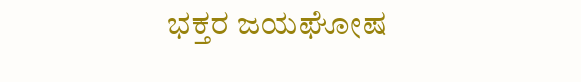ಭಕ್ತರ ಜಯಘೋಷ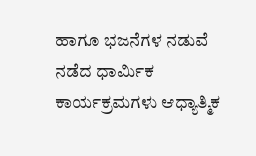ಹಾಗೂ ಭಜನೆಗಳ ನಡುವೆ ನಡೆದ ಧಾರ್ಮಿಕ ಕಾರ್ಯಕ್ರಮಗಳು ಆಧ್ಯಾತ್ಮಿಕ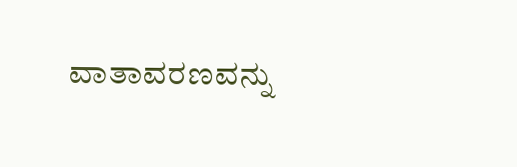ವಾತಾವರಣವನ್ನು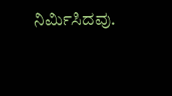ನಿರ್ಮಿಸಿದವು.